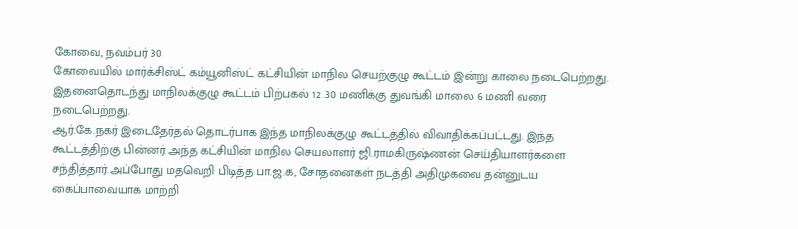கோவை, நவம்பர் 30
கோவையில் மார்க்சிஸ்ட் கம்யூனிஸ்ட் கட்சியின் மாநில செயற்குழு கூட்டம் இன்று காலை நடைபெற்றது. இதனைதொடந்து மாநிலக்குழு கூட்டம் பிற்பகல் 12 .30 மணிக்கு துவங்கி மாலை 6 மணி வரை நடைபெற்றது.
ஆர்.கே.நகர் இடைதேர்தல் தொடர்பாக இந்த மாநிலக்குழு கூட்டத்தில் விவாதிக்கப்பட்டது. இந்த கூட்டத்திற்கு பின்னர் அந்த கட்சியின் மாநில செயலாளர் ஜி.ராமகிருஷ்ணன் செய்தியாளர்களை சந்தித்தார்.அப்போது மதவெறி பிடித்த பா.ஜ.க, சோதனைகள் நடத்தி அதிமுகவை தன்னுடய கைப்பாவையாக மாற்றி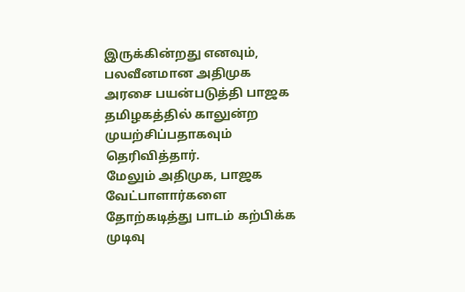இருக்கின்றது எனவும், பலவீனமான அதிமுக அரசை பயன்படுத்தி பாஜக தமிழகத்தில் காலுன்ற முயற்சிப்பதாகவும் தெரிவித்தார்.
மேலும் அதிமுக, பாஜக வேட்பாளார்களை தோற்கடித்து பாடம் கற்பிக்க முடிவு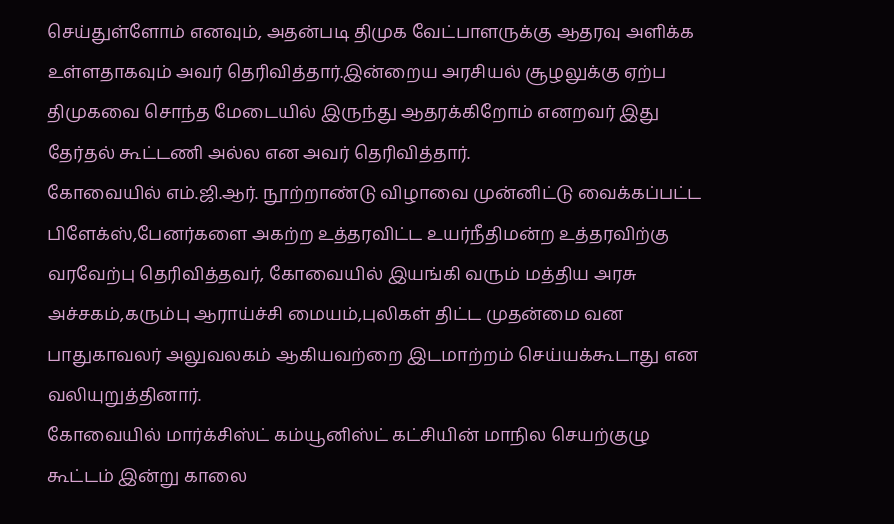செய்துள்ளோம் எனவும், அதன்படி திமுக வேட்பாளருக்கு ஆதரவு அளிக்க உள்ளதாகவும் அவர் தெரிவித்தார்.இன்றைய அரசியல் சூழலுக்கு ஏற்ப திமுகவை சொந்த மேடையில் இருந்து ஆதரக்கிறோம் எனறவர் இது தேர்தல் கூட்டணி அல்ல என அவர் தெரிவித்தார்.
கோவையில் எம்.ஜி.ஆர். நூற்றாண்டு விழாவை முன்னிட்டு வைக்கப்பட்ட பிளேக்ஸ்,பேனர்களை அகற்ற உத்தரவிட்ட உயர்நீதிமன்ற உத்தரவிற்கு வரவேற்பு தெரிவித்தவர், கோவையில் இயங்கி வரும் மத்திய அரசு அச்சகம்,கரும்பு ஆராய்ச்சி மையம்,புலிகள் திட்ட முதன்மை வன பாதுகாவலர் அலுவலகம் ஆகியவற்றை இடமாற்றம் செய்யக்கூடாது என வலியுறுத்தினார்.
கோவையில் மார்க்சிஸ்ட் கம்யூனிஸ்ட் கட்சியின் மாநில செயற்குழு கூட்டம் இன்று காலை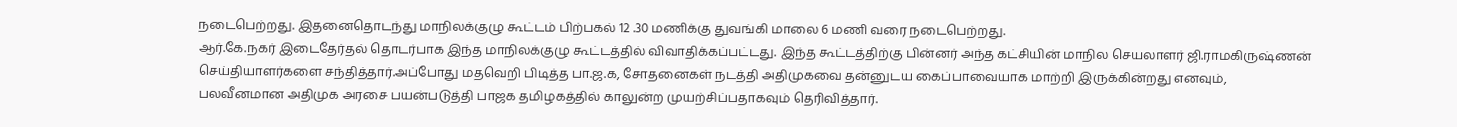நடைபெற்றது. இதனைதொடந்து மாநிலக்குழு கூட்டம் பிற்பகல் 12 .30 மணிக்கு துவங்கி மாலை 6 மணி வரை நடைபெற்றது.
ஆர்.கே.நகர் இடைதேர்தல் தொடர்பாக இந்த மாநிலக்குழு கூட்டத்தில் விவாதிக்கப்பட்டது. இந்த கூட்டத்திற்கு பின்னர் அந்த கட்சியின் மாநில செயலாளர் ஜி.ராமகிருஷ்ணன் செய்தியாளர்களை சந்தித்தார்.அப்போது மதவெறி பிடித்த பா.ஜ.க, சோதனைகள் நடத்தி அதிமுகவை தன்னுடய கைப்பாவையாக மாற்றி இருக்கின்றது எனவும், பலவீனமான அதிமுக அரசை பயன்படுத்தி பாஜக தமிழகத்தில் காலுன்ற முயற்சிப்பதாகவும் தெரிவித்தார்.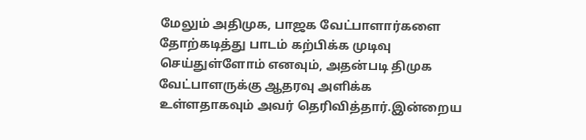மேலும் அதிமுக, பாஜக வேட்பாளார்களை தோற்கடித்து பாடம் கற்பிக்க முடிவு செய்துள்ளோம் எனவும், அதன்படி திமுக வேட்பாளருக்கு ஆதரவு அளிக்க உள்ளதாகவும் அவர் தெரிவித்தார்.இன்றைய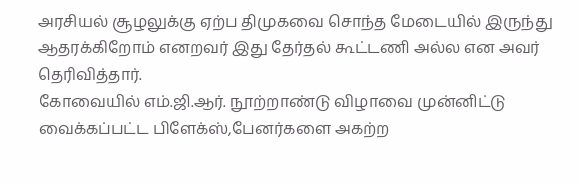அரசியல் சூழலுக்கு ஏற்ப திமுகவை சொந்த மேடையில் இருந்து ஆதரக்கிறோம் எனறவர் இது தேர்தல் கூட்டணி அல்ல என அவர் தெரிவித்தார்.
கோவையில் எம்.ஜி.ஆர். நூற்றாண்டு விழாவை முன்னிட்டு வைக்கப்பட்ட பிளேக்ஸ்,பேனர்களை அகற்ற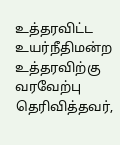உத்தரவிட்ட உயர்நீதிமன்ற உத்தரவிற்கு வரவேற்பு தெரிவித்தவர்,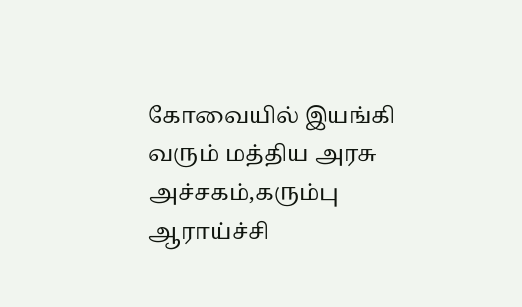கோவையில் இயங்கி வரும் மத்திய அரசு அச்சகம்,கரும்பு ஆராய்ச்சி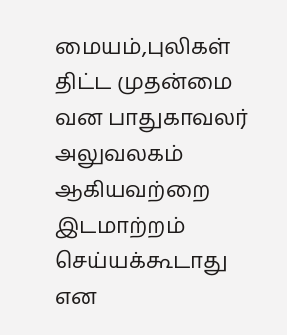மையம்,புலிகள் திட்ட முதன்மை வன பாதுகாவலர் அலுவலகம் ஆகியவற்றை இடமாற்றம் செய்யக்கூடாது என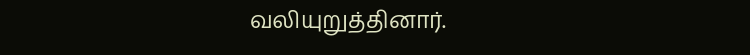வலியுறுத்தினார்.